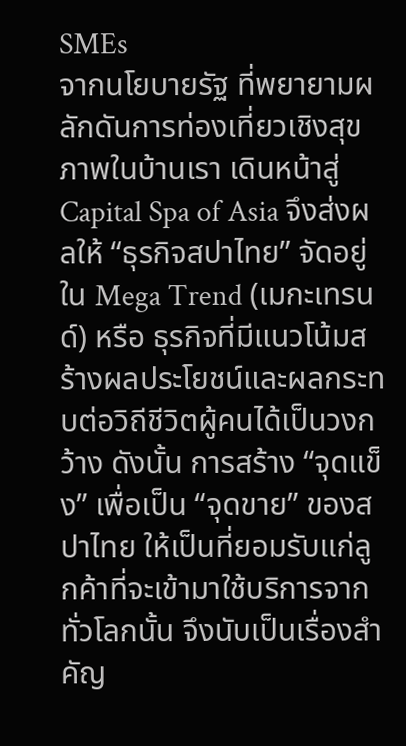SMEs
จากนโยบายรัฐ ที่พยายามผลักดันการท่องเที่ยวเชิงสุขภาพในบ้านเรา เดินหน้าสู่ Capital Spa of Asia จึงส่งผลให้ “ธุรกิจสปาไทย” จัดอยู่ใน Mega Trend (เมกะเทรนด์) หรือ ธุรกิจที่มีแนวโน้มสร้างผลประโยชน์และผลกระทบต่อวิถีชีวิตผู้คนได้เป็นวงกว้าง ดังนั้น การสร้าง “จุดแข็ง” เพื่อเป็น “จุดขาย” ของสปาไทย ให้เป็นที่ยอมรับแก่ลูกค้าที่จะเข้ามาใช้บริการจากทั่วโลกนั้น จึงนับเป็นเรื่องสำคัญ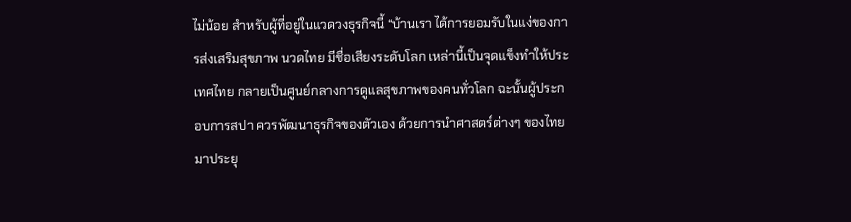ไม่น้อย สำหรับผู้ที่อยู่ในแวดวงธุรกิจนี้ “บ้านเรา ได้การยอมรับในแง่ของการส่งเสริมสุขภาพ นวดไทย มีชื่อเสียงระดับโลก เหล่านี้เป็นจุดแข็งทำให้ประเทศไทย กลายเป็นศูนย์กลางการดูแลสุขภาพของคนทั่วโลก ฉะนั้นผู้ประกอบการสปา ควรพัฒนาธุรกิจของตัวเอง ด้วยการนำศาสตร์ต่างๆ ของไทยมาประยุ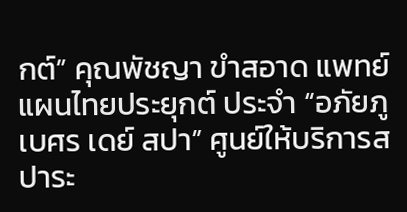กต์” คุณพัชญา ขำสอาด แพทย์แผนไทยประยุกต์ ประจำ “อภัยภูเบศร เดย์ สปา” ศูนย์ให้บริการสปาระ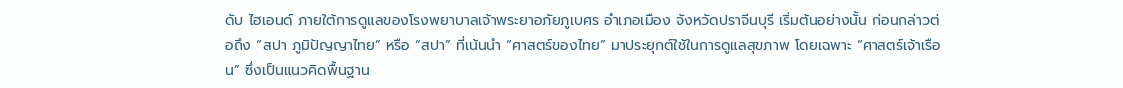ดับ ไฮเอนด์ ภายใต้การดูแลของโรงพยาบาลเจ้าพระยาอภัยภูเบศร อำเภอเมือง จังหวัดปราจีนบุรี เริ่มต้นอย่างนั้น ก่อนกล่าวต่อถึง “สปา ภูมิปัญญาไทย” หรือ “สปา” ที่เน้นนำ “ศาสตร์ของไทย” มาประยุกต์ใช้ในการดูแลสุขภาพ โดยเฉพาะ “ศาสตร์เจ้าเรือน” ซึ่งเป็นแนวคิดพื้นฐาน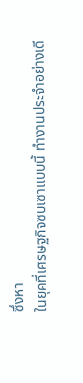ซึ่งหา
ในยุคที่เศรษฐกิจซบเซาแบบนี้ ทำงานประจำอย่างเดี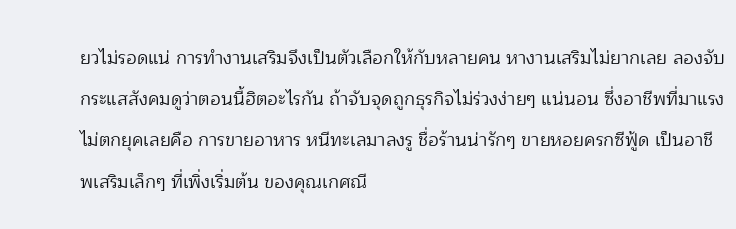ยวไม่รอดแน่ การทำงานเสริมจึงเป็นตัวเลือกให้กับหลายคน หางานเสริมไม่ยากเลย ลองจับกระแสสังคมดูว่าตอนนี้ฮิตอะไรกัน ถ้าจับจุดถูกธุรกิจไม่ร่วงง่ายๆ แน่นอน ซึ่งอาชีพที่มาแรงไม่ตกยุคเลยคือ การขายอาหาร หนีทะเลมาลงรู ชื่อร้านน่ารักๆ ขายหอยครกซีฟู้ด เป็นอาชีพเสริมเล็กๆ ที่เพิ่งเริ่มต้น ของคุณเกศณี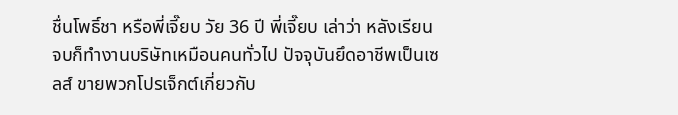ชื่นโพธิ์ชา หรือพี่เจี๊ยบ วัย 36 ปี พี่เจี๊ยบ เล่าว่า หลังเรียนจบก็ทำงานบริษัทเหมือนคนทั่วไป ปัจจุบันยึดอาชีพเป็นเซลส์ ขายพวกโปรเจ็กต์เกี่ยวกับ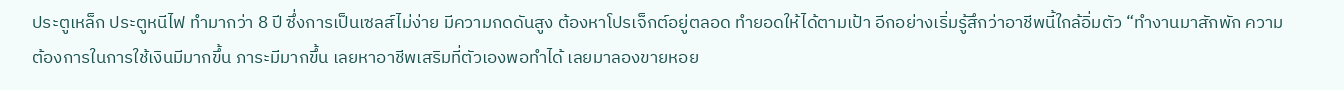ประตูเหล็ก ประตูหนีไฟ ทำมากว่า 8 ปี ซึ่งการเป็นเซลส์ไม่ง่าย มีความกดดันสูง ต้องหาโปรเจ็กต์อยู่ตลอด ทำยอดให้ได้ตามเป้า อีกอย่างเริ่มรู้สึกว่าอาชีพนี้ใกล้อิ่มตัว “ทำงานมาสักพัก ความต้องการในการใช้เงินมีมากขึ้น ภาระมีมากขึ้น เลยหาอาชีพเสริมที่ตัวเองพอทำได้ เลยมาลองขายหอย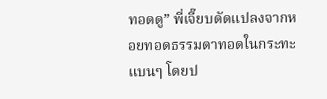ทอดดู” พี่เจี๊ยบดัดแปลงจากหอยทอดธรรมดาทอดในกระทะแบนๆ โดยป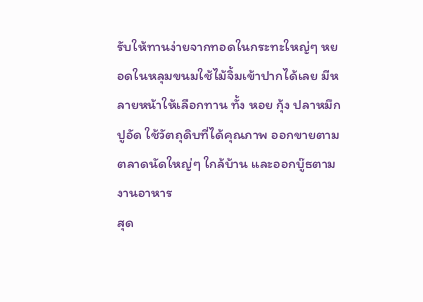รับให้ทานง่ายจากทอดในกระทะใหญ่ๆ หยอดในหลุมขนมใช้ไม้จิ้มเข้าปากได้เลย มีหลายหน้าให้เลือกทาน ทั้ง หอย กุ้ง ปลาหมึก ปูอัด ใช้วัตถุดิบที่ได้คุณภาพ ออกขายตามตลาดนัดใหญ่ๆ ใกล้บ้าน และออกบู๊ธตามงานอาหาร
สุด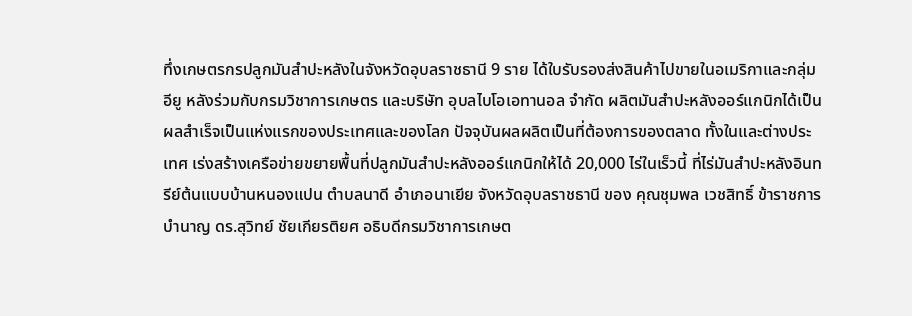ทึ่งเกษตรกรปลูกมันสำปะหลังในจังหวัดอุบลราชธานี 9 ราย ได้ใบรับรองส่งสินค้าไปขายในอเมริกาและกลุ่มอียู หลังร่วมกับกรมวิชาการเกษตร และบริษัท อุบลไบโอเอทานอล จำกัด ผลิตมันสำปะหลังออร์แกนิกได้เป็นผลสำเร็จเป็นแห่งแรกของประเทศและของโลก ปัจจุบันผลผลิตเป็นที่ต้องการของตลาด ทั้งในและต่างประเทศ เร่งสร้างเครือข่ายขยายพื้นที่ปลูกมันสำปะหลังออร์แกนิกให้ได้ 20,000 ไร่ในเร็วนี้ ที่ไร่มันสำปะหลังอินทรีย์ต้นแบบบ้านหนองแปน ตำบลนาดี อำเภอนาเยีย จังหวัดอุบลราชธานี ของ คุณชุมพล เวชสิทธิ์ ข้าราชการบำนาญ ดร.สุวิทย์ ชัยเกียรติยศ อธิบดีกรมวิชาการเกษต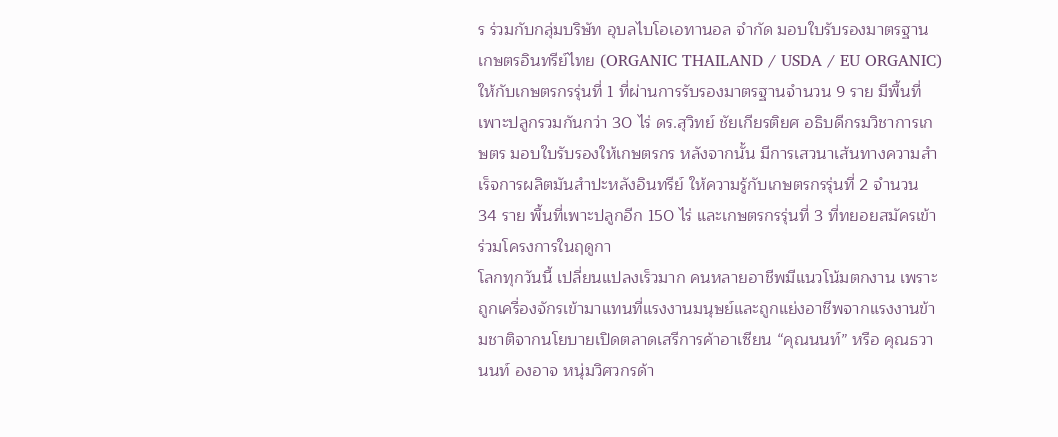ร ร่วมกับกลุ่มบริษัท อุบลไบโอเอทานอล จำกัด มอบใบรับรองมาตรฐานเกษตรอินทรีย์ไทย (ORGANIC THAILAND / USDA / EU ORGANIC) ให้กับเกษตรกรรุ่นที่ 1 ที่ผ่านการรับรองมาตรฐานจำนวน 9 ราย มีพื้นที่เพาะปลูกรวมกันกว่า 30 ไร่ ดร.สุวิทย์ ชัยเกียรติยศ อธิบดีกรมวิชาการเกษตร มอบใบรับรองให้เกษตรกร หลังจากนั้น มีการเสวนาเส้นทางความสำเร็จการผลิตมันสำปะหลังอินทรีย์ ให้ความรู้กับเกษตรกรรุ่นที่ 2 จำนวน 34 ราย พื้นที่เพาะปลูกอีก 150 ไร่ และเกษตรกรรุ่นที่ 3 ที่ทยอยสมัครเข้าร่วมโครงการในฤดูกา
โลกทุกวันนี้ เปลี่ยนแปลงเร็วมาก คนหลายอาชีพมีแนวโน้มตกงาน เพราะถูกเครื่องจักรเข้ามาแทนที่แรงงานมนุษย์และถูกแย่งอาชีพจากแรงงานข้ามชาติจากนโยบายเปิดตลาดเสรีการค้าอาเซียน “คุณนนท์” หรือ คุณธวานนท์ องอาจ หนุ่มวิศวกรด้า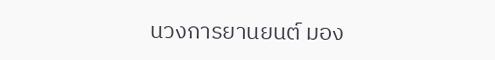นวงการยานยนต์ มอง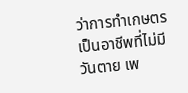ว่าการทำเกษตรเป็นอาชีพที่ไม่มีวันตาย เพ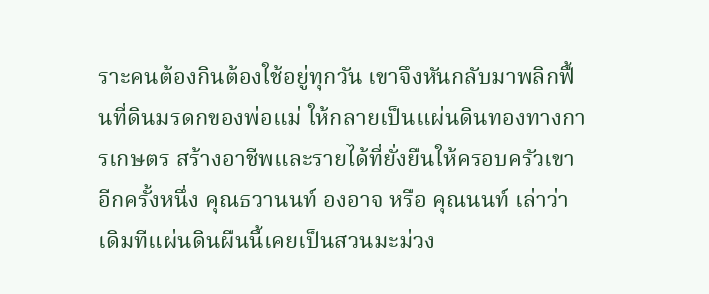ราะคนต้องกินต้องใช้อยู่ทุกวัน เขาจึงหันกลับมาพลิกฟื้นที่ดินมรดกของพ่อแม่ ให้กลายเป็นแผ่นดินทองทางการเกษตร สร้างอาชีพและรายได้ที่ยั่งยืนให้ครอบครัวเขาอีกครั้งหนึ่ง คุณธวานนท์ องอาจ หรือ คุณนนท์ เล่าว่า เดิมทีแผ่นดินผืนนี้เคยเป็นสวนมะม่วง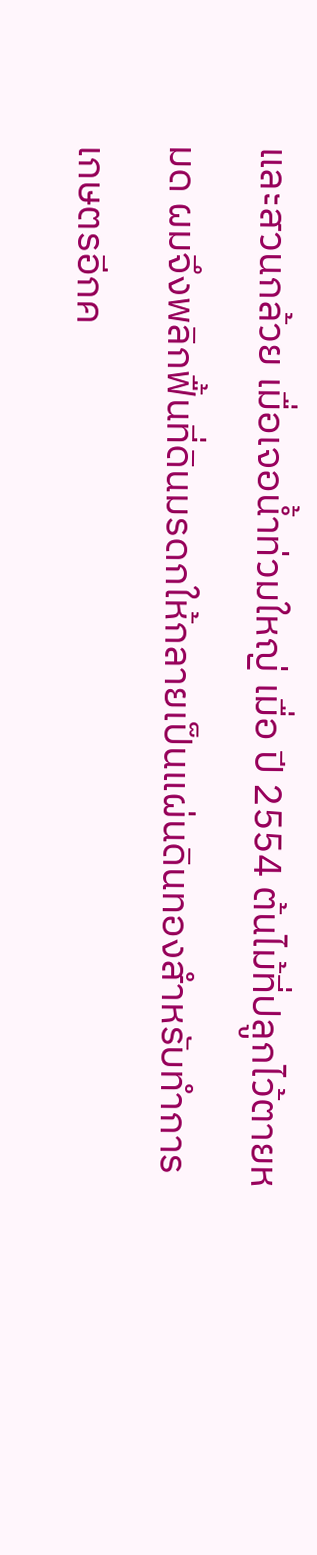และสวนกล้วย เมื่อเจอน้ำท่วมใหญ่ เมื่อ ปี 2554 ต้นไม้ที่ปลูกไว้ตายหมด ผมจึงพลิกฟื้นที่ดินมรดกให้กลายเป็นแผ่นดินทองสำหรับทำการเกษตรอีกค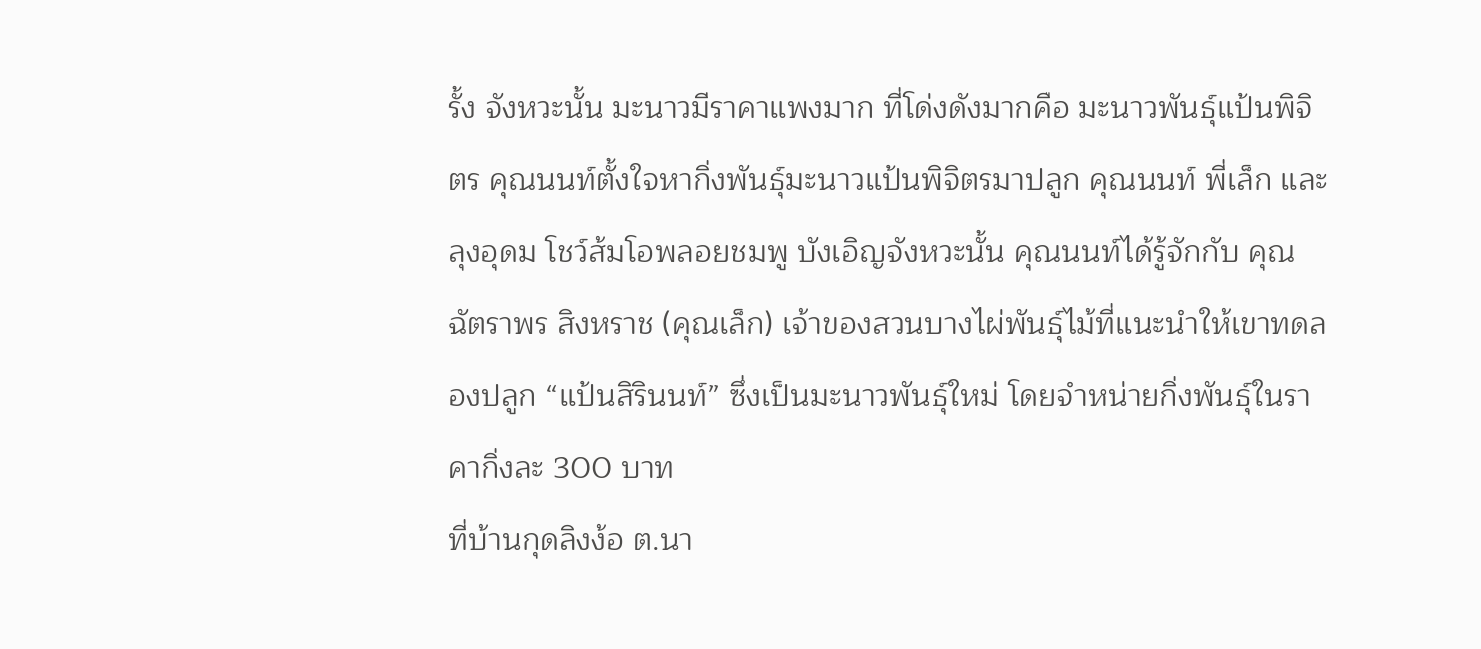รั้ง จังหวะนั้น มะนาวมีราคาแพงมาก ที่โด่งดังมากคือ มะนาวพันธุ์แป้นพิจิตร คุณนนท์ตั้งใจหากิ่งพันธุ์มะนาวแป้นพิจิตรมาปลูก คุณนนท์ พี่เล็ก และลุงอุดม โชว์ส้มโอพลอยชมพู บังเอิญจังหวะนั้น คุณนนท์ได้รู้จักกับ คุณฉัตราพร สิงหราช (คุณเล็ก) เจ้าของสวนบางไผ่พันธุ์ไม้ที่แนะนำให้เขาทดลองปลูก “แป้นสิรินนท์” ซึ่งเป็นมะนาวพันธุ์ใหม่ โดยจำหน่ายกิ่งพันธุ์ในราคากิ่งละ 300 บาท
ที่บ้านกุดลิงง้อ ต.นา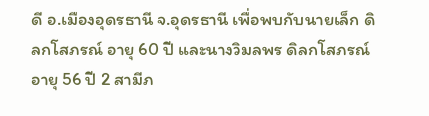ดี อ.เมืองอุดรธานี จ.อุดรธานี เพื่อพบกับนายเล็ก ดิลกโสภรณ์ อายุ 60 ปี และนางวิมลพร ดิลกโสภรณ์ อายุ 56 ปี 2 สามีภ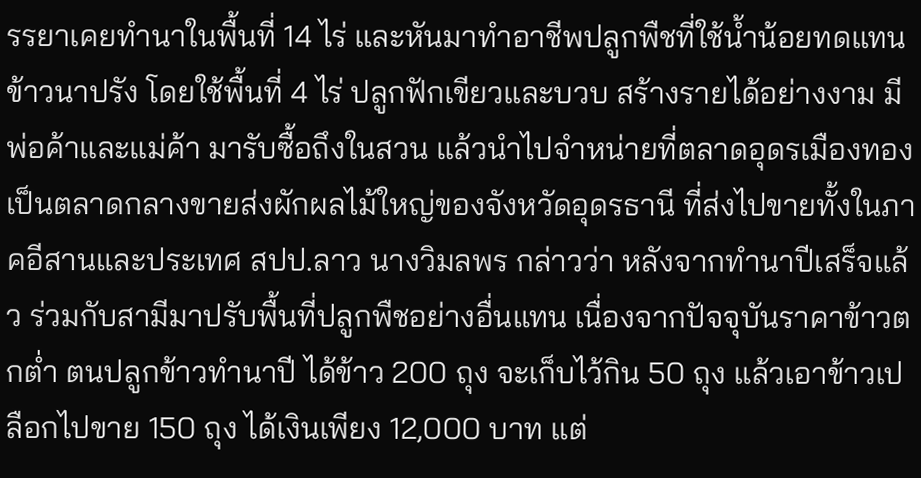รรยาเคยทำนาในพื้นที่ 14 ไร่ และหันมาทำอาชีพปลูกพืชที่ใช้น้ำน้อยทดแทนข้าวนาปรัง โดยใช้พื้นที่ 4 ไร่ ปลูกฟักเขียวและบวบ สร้างรายได้อย่างงาม มีพ่อค้าและแม่ค้า มารับซื้อถึงในสวน แล้วนำไปจำหน่ายที่ตลาดอุดรเมืองทอง เป็นตลาดกลางขายส่งผักผลไม้ใหญ่ของจังหวัดอุดรธานี ที่ส่งไปขายทั้งในภาคอีสานและประเทศ สปป.ลาว นางวิมลพร กล่าวว่า หลังจากทำนาปีเสร็จแล้ว ร่วมกับสามีมาปรับพื้นที่ปลูกพืชอย่างอื่นแทน เนื่องจากปัจจุบันราคาข้าวตกต่ำ ตนปลูกข้าวทำนาปี ได้ข้าว 200 ถุง จะเก็บไว้กิน 50 ถุง แล้วเอาข้าวเปลือกไปขาย 150 ถุง ได้เงินเพียง 12,000 บาท แต่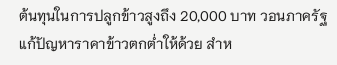ต้นทุนในการปลูกข้าวสูงถึง 20,000 บาท วอนภาครัฐแก้ปัญหาราคาข้าวตกต่ำให้ด้วย สำห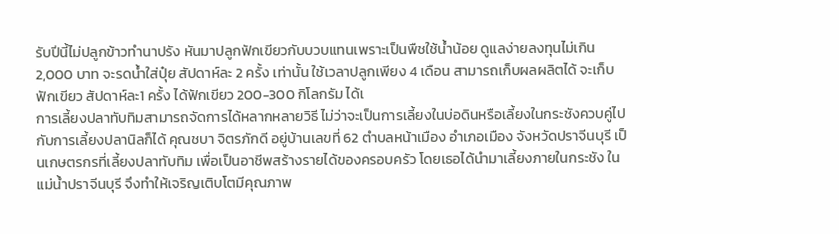รับปีนี้ไม่ปลูกข้าวทำนาปรัง หันมาปลูกฟักเขียวกับบวบแทนเพราะเป็นพืชใช้น้ำน้อย ดูแลง่ายลงทุนไม่เกิน 2,000 บาท จะรดน้ำใส่ปุ๋ย สัปดาห์ละ 2 ครั้ง เท่านั้น ใช้เวลาปลูกเพียง 4 เดือน สามารถเก็บผลผลิตได้ จะเก็บฟักเขียว สัปดาห์ละ1 ครั้ง ได้ฟักเขียว 200-300 กิโลกรัม ได้เ
การเลี้ยงปลาทับทิมสามารถจัดการได้หลากหลายวิธี ไม่ว่าจะเป็นการเลี้ยงในบ่อดินหรือเลี้ยงในกระชังควบคู่ไปกับการเลี้ยงปลานิลก็ได้ คุณชบา จิตรภักดี อยู่บ้านเลขที่ 62 ตำบลหน้าเมือง อำเภอเมือง จังหวัดปราจีนบุรี เป็นเกษตรกรที่เลี้ยงปลาทับทิม เพื่อเป็นอาชีพสร้างรายได้ของครอบครัว โดยเธอได้นำมาเลี้ยงภายในกระชัง ในแม่น้ำปราจีนบุรี จึงทำให้เจริญเติบโตมีคุณภาพ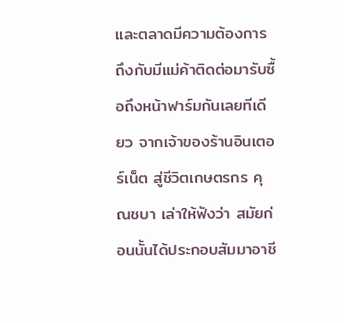และตลาดมีความต้องการ ถึงกับมีแม่ค้าติดต่อมารับซื้อถึงหน้าฟาร์มกันเลยทีเดียว จากเจ้าของร้านอินเตอร์เน็ต สู่ชีวิตเกษตรกร คุณชบา เล่าให้ฟังว่า สมัยก่อนนั้นได้ประกอบสัมมาอาชี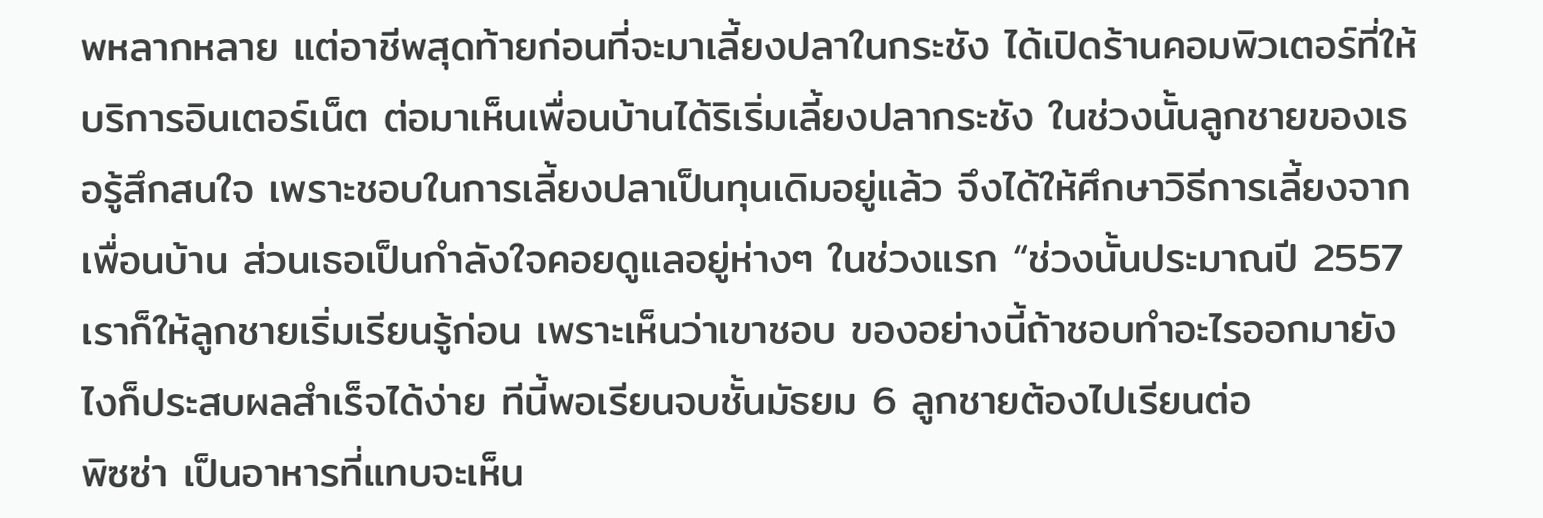พหลากหลาย แต่อาชีพสุดท้ายก่อนที่จะมาเลี้ยงปลาในกระชัง ได้เปิดร้านคอมพิวเตอร์ที่ให้บริการอินเตอร์เน็ต ต่อมาเห็นเพื่อนบ้านได้ริเริ่มเลี้ยงปลากระชัง ในช่วงนั้นลูกชายของเธอรู้สึกสนใจ เพราะชอบในการเลี้ยงปลาเป็นทุนเดิมอยู่แล้ว จึงได้ให้ศึกษาวิธีการเลี้ยงจากเพื่อนบ้าน ส่วนเธอเป็นกำลังใจคอยดูแลอยู่ห่างๆ ในช่วงแรก “ช่วงนั้นประมาณปี 2557 เราก็ให้ลูกชายเริ่มเรียนรู้ก่อน เพราะเห็นว่าเขาชอบ ของอย่างนี้ถ้าชอบทำอะไรออกมายังไงก็ประสบผลสำเร็จได้ง่าย ทีนี้พอเรียนจบชั้นมัธยม 6 ลูกชายต้องไปเรียนต่อ
พิซซ่า เป็นอาหารที่แทบจะเห็น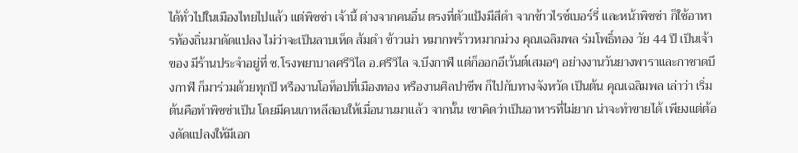ได้ทั่วไปในเมืองไทยไปแล้ว แต่พิซซ่า เจ้านี้ ต่างจากคนอื่น ตรงที่ตัวแป้งมีสีดำ จากข้าวไรซ์เบอร์รี่ และหน้าพิซซ่า ก็ใช้อาหารท้องถิ่นมาดัดแปลง ไม่ว่าจะเป็นลาบเห็ด ส้มตำ ข้าวเม่า หมากพร้าวหมากม่วง คุณเฉลิมพล ร่มโพธิ์ทอง วัย 44 ปี เป็นเจ้าของ มีร้านประจำอยู่ที่ ซ.โรงพยาบาลศรีวิไล อ.ศรีวิไล จ.บึงกาฬ แต่ก็ออกอีเว้นต์เสมอๆ อย่างงานวันยางพาราและกาชาดบึงกาฬ ก็มาร่วมด้วยทุกปี หรืองานโอท็อปที่เมืองทอง หรืองานศิลปาชีพ ก็ไปกับทางจังหวัด เป็นต้น คุณเฉลิมพล เล่าว่า เริ่มต้นคือทำพิซซ่าเป็น โดยมีคนเกาหลีสอนให้เมื่อนานมาแล้ว จากนั้น เขาคิดว่าเป็นอาหารที่ไม่ยาก น่าจะทำขายได้ เพียงแต่ต้องดัดแปลงให้มีเอก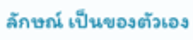ลักษณ์ เป็นของตัวเอง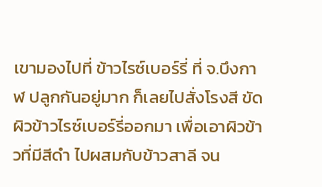เขามองไปที่ ข้าวไรซ์เบอร์รี่ ที่ จ.บึงกาฬ ปลูกกันอยู่มาก ก็เลยไปสั่งโรงสี ขัดผิวข้าวไรซ์เบอร์รี่ออกมา เพื่อเอาผิวข้าวที่มีสีดำ ไปผสมกับข้าวสาลี จน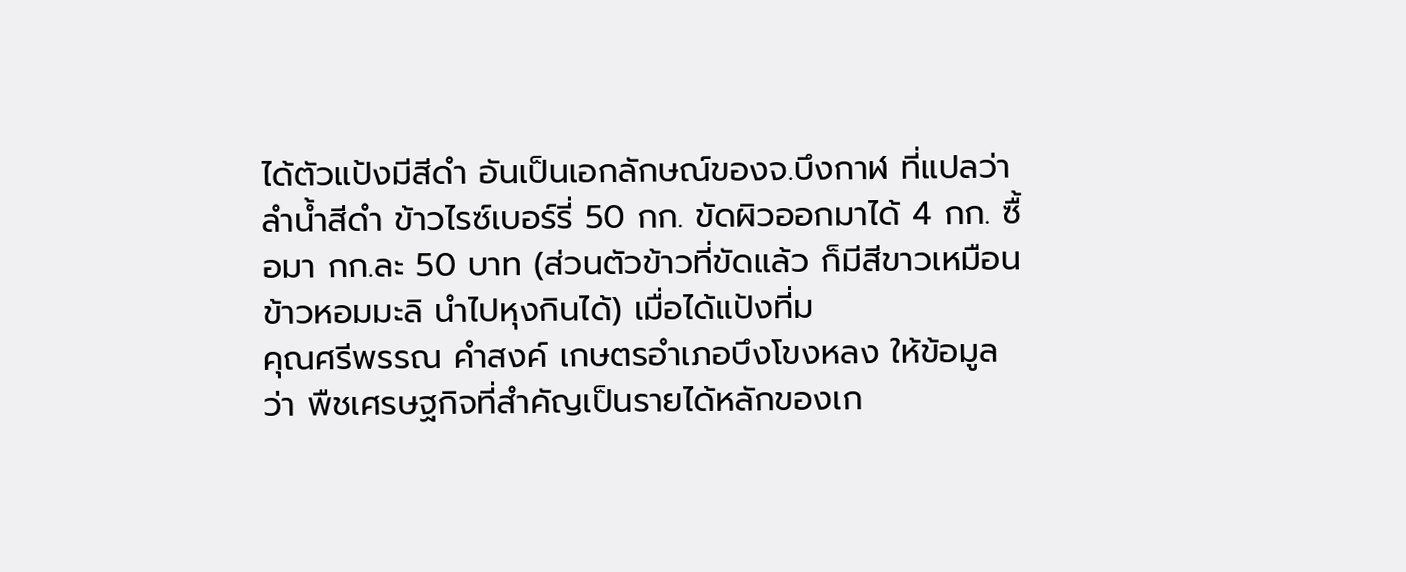ได้ตัวแป้งมีสีดำ อันเป็นเอกลักษณ์ของจ.บึงกาฬ ที่แปลว่า ลำน้ำสีดำ ข้าวไรซ์เบอร์รี่ 50 กก. ขัดผิวออกมาได้ 4 กก. ซื้อมา กก.ละ 50 บาท (ส่วนตัวข้าวที่ขัดแล้ว ก็มีสีขาวเหมือนข้าวหอมมะลิ นำไปหุงกินได้) เมื่อได้แป้งที่ม
คุณศรีพรรณ คำสงค์ เกษตรอำเภอบึงโขงหลง ให้ข้อมูลว่า พืชเศรษฐกิจที่สำคัญเป็นรายได้หลักของเก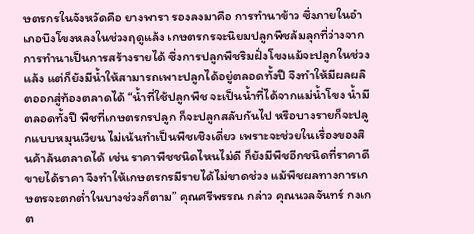ษตรกรในจังหวัดคือ ยางพารา รองลงมาคือ การทำนาข้าว ซึ่งภายในอำเภอบึงโขงหลงในช่วงฤดูแล้ง เกษตรกรจะนิยมปลูกพืชล้มลุกที่ว่างจากการทำนาเป็นการสร้างรายได้ ซึ่งการปลูกพืชริมฝั่งโขงแม้จะปลูกในช่วงแล้ง แต่ก็ยังมีน้ำให้สามารถเพาะปลูกได้อยู่ตลอดทั้งปี จึงทำให้มีผลผลิตออกสู่ท้องตลาดได้ “น้ำที่ใช้ปลูกพืช จะเป็นน้ำที่ได้จากแม่น้ำโขง น้ำมีตลอดทั้งปี พืชที่เกษตรกรปลูก ก็จะปลูกสลับกันไป หรือบางรายก็จะปลูกแบบหมุนเวียน ไม่เน้นทำเป็นพืชเชิงเดี่ยว เพราะจะช่วยในเรื่องของสินค้าล้นตลาดได้ เช่น ราคาพืชชนิดไหนไม่ดี ก็ยังมีพืชอีกชนิดที่ราคาดีขายได้ราคา จึงทำให้เกษตรกรมีรายได้ไม่ขาดช่วง แม้พืชผลทางการเกษตรจะตกต่ำในบางช่วงก็ตาม” คุณศรีพรรณ กล่าว คุณนวลจันทร์ กงเกต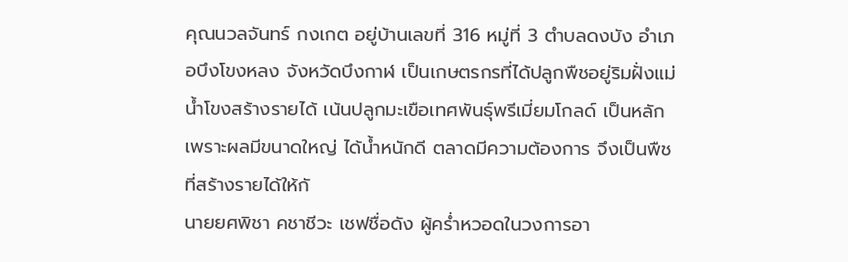คุณนวลจันทร์ กงเกต อยู่บ้านเลขที่ 316 หมู่ที่ 3 ตำบลดงบัง อำเภอบึงโขงหลง จังหวัดบึงกาฬ เป็นเกษตรกรที่ได้ปลูกพืชอยู่ริมฝั่งแม่น้ำโขงสร้างรายได้ เน้นปลูกมะเขือเทศพันธุ์พรีเมี่ยมโกลด์ เป็นหลัก เพราะผลมีขนาดใหญ่ ได้น้ำหนักดี ตลาดมีความต้องการ จึงเป็นพืชที่สร้างรายได้ให้กั
นายยศพิชา คชาชีวะ เชฟชื่อดัง ผู้คร่ำหวอดในวงการอา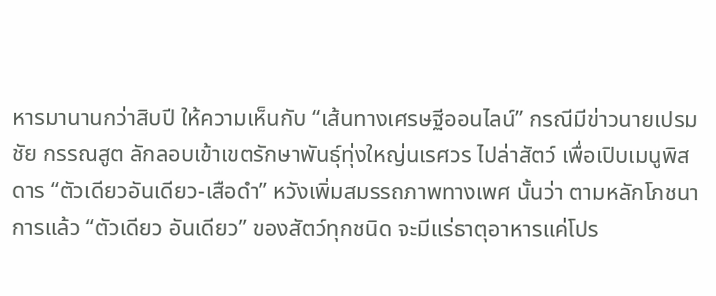หารมานานกว่าสิบปี ให้ความเห็นกับ “เส้นทางเศรษฐีออนไลน์” กรณีมีข่าวนายเปรมชัย กรรณสูต ลักลอบเข้าเขตรักษาพันธุ์ทุ่งใหญ่นเรศวร ไปล่าสัตว์ เพื่อเปิบเมนูพิสดาร “ตัวเดียวอันเดียว-เสือดำ” หวังเพิ่มสมรรถภาพทางเพศ นั้นว่า ตามหลักโภชนาการแล้ว “ตัวเดียว อันเดียว” ของสัตว์ทุกชนิด จะมีแร่ธาตุอาหารแค่โปร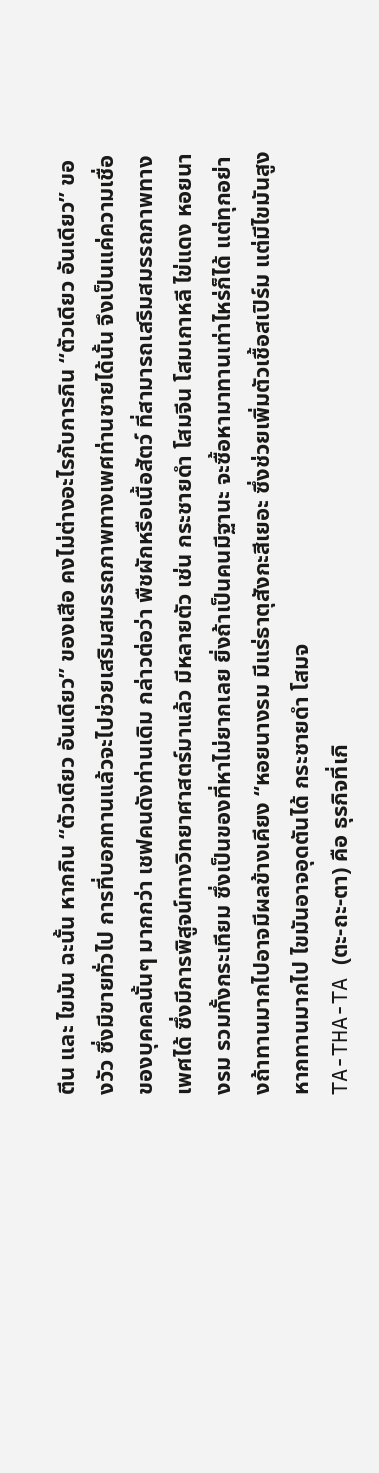ตีน และ ไขมัน ฉะนั้น หากกิน “ตัวเดียว อันเดียว” ของเสือ คงไม่ต่างอะไรกับการกิน “ตัวเดียว อันเดียว” ของวัว ซึ่งมีขายทั่วไป การที่บอกทานแล้วจะไปช่วยเสริมสมรรถภาพทางเพศท่านชายได้นั้น จึงเป็นแค่ความเชื่อของบุคคลนั้นๆ มากกว่า เชฟคนดังท่านเดิม กล่าวต่อว่า พืชผักหรือเนื้อสัตว์ ที่สามารถเสริมสมรรถภาพทางเพศได้ ซึ่งมีการพิสูจน์ทางวิทยาศาสตร์มาแล้ว มีหลายตัว เช่น กระชายดำ โสมจีน โสมเกาหลี ไข่แดง หอยนางรม รวมทั้งกระเทียม ซึ่งเป็นของที่หาไม่ยากเลย ยิ่งถ้าเป็นคนมีฐานะ จะซื้อหามาทานเท่าไหร่ก็ได้ แต่ทุกอย่างถ้าทานมากไปอาจมีผลข้างเคียง “หอยนางรม มีแร่ธาตุสังกะสีเยอะ ซึ่งช่วยเพิ่มตัวเชื้อสเปิร์ม แต่มีไขมันสูง หากทานมากไป ไขมันอาจอุดตันได้ กระชายดำ โสมจ
TA-THA-TA (ตะ-ถะ-ตา) คือ ธุรกิจที่เกิ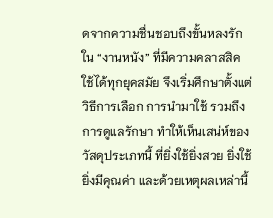ดจากความชื่นชอบถึงขั้นหลงรักใน “งานหนัง” ที่มีความคลาสสิค ใช้ได้ทุกยุคสมัย จึงเริ่มศึกษาตั้งแต่วิธีการเลือก การนำมาใช้ รวมถึงการดูแลรักษา ทำให้เห็นเสน่ห์ของวัสดุประเภทนี้ ที่ยิ่งใช้ยิ่งสวย ยิ่งใช้ยิ่งมีคุณค่า และด้วยเหตุผลเหล่านี้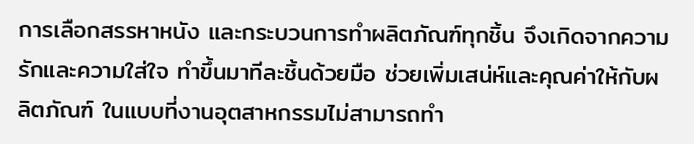การเลือกสรรหาหนัง และกระบวนการทำผลิตภัณฑ์ทุกชิ้น จึงเกิดจากความรักและความใส่ใจ ทำขึ้นมาทีละชิ้นด้วยมือ ช่วยเพิ่มเสน่ห์และคุณค่าให้กับผลิตภัณฑ์ ในแบบที่งานอุตสาหกรรมไม่สามารถทำ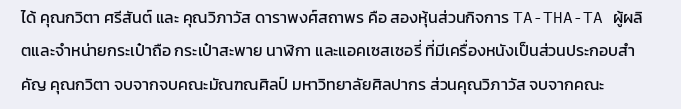ได้ คุณกวิตา ศรีสันต์ และ คุณวิภาวัส ดาราพงศ์สถาพร คือ สองหุ้นส่วนกิจการ TA-THA-TA ผู้ผลิตและจำหน่ายกระเป๋าถือ กระเป๋าสะพาย นาฬิกา และแอคเซสเซอรี่ ที่มีเครื่องหนังเป็นส่วนประกอบสำคัญ คุณกวิตา จบจากจบคณะมัณฑณศิลป์ มหาวิทยาลัยศิลปากร ส่วนคุณวิภาวัส จบจากคณะ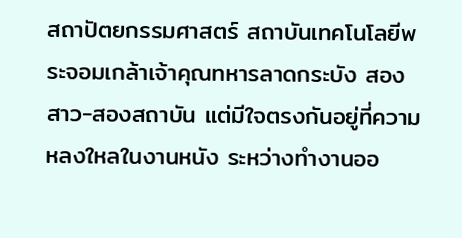สถาปัตยกรรมศาสตร์ สถาบันเทคโนโลยีพระจอมเกล้าเจ้าคุณทหารลาดกระบัง สองสาว-สองสถาบัน แต่มีใจตรงกันอยู่ที่ความหลงใหลในงานหนัง ระหว่างทำงานออ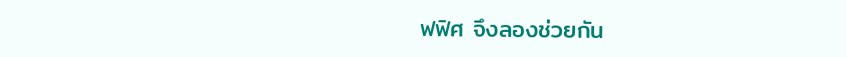ฟฟิศ จึงลองช่วยกัน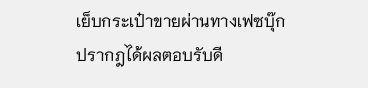เย็บกระเป๋าขายผ่านทางเฟซบุ๊ก ปรากฎได้ผลตอบรับดี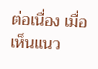ต่อเนื่อง เมื่อเห็นแนว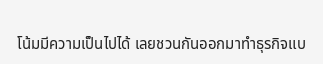โน้มมีความเป็นไปได้ เลยชวนกันออกมาทำธุรกิจแบ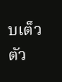บเต็วตัว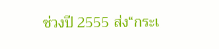ช่วงปี 2555 ส่ง“กระเ